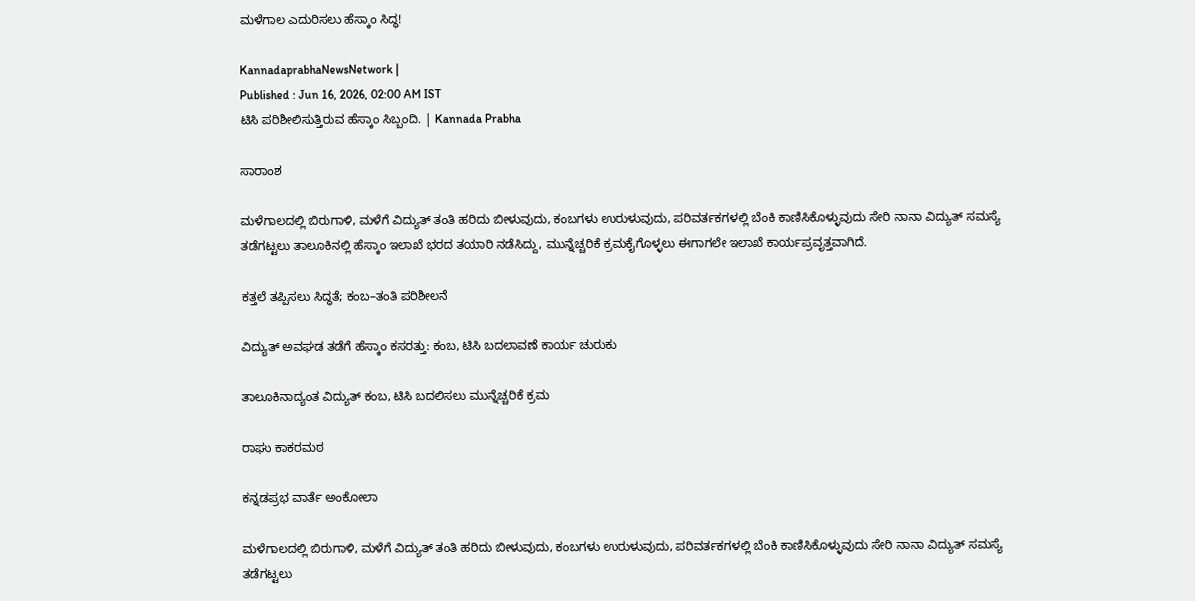ಮಳೆಗಾಲ ಎದುರಿಸಲು ಹೆಸ್ಕಾಂ ಸಿದ್ಧ!

KannadaprabhaNewsNetwork |
Published : Jun 16, 2026, 02:00 AM IST
ಟಿಸಿ ಪರಿಶೀಲಿಸುತ್ತಿರುವ ಹೆಸ್ಕಾಂ ಸಿಬ್ಬಂದಿ. | Kannada Prabha

ಸಾರಾಂಶ

ಮಳೆಗಾಲದಲ್ಲಿ ಬಿರುಗಾಳಿ, ಮಳೆಗೆ ವಿದ್ಯುತ್ ತಂತಿ ಹರಿದು ಬೀಳುವುದು, ಕಂಬಗಳು ಉರುಳುವುದು, ಪರಿವರ್ತಕಗಳಲ್ಲಿ ಬೆಂಕಿ ಕಾಣಿಸಿಕೊಳ್ಳುವುದು ಸೇರಿ ನಾನಾ ವಿದ್ಯುತ್ ಸಮಸ್ಯೆ ತಡೆಗಟ್ಟಲು ತಾಲೂಕಿನಲ್ಲಿ ಹೆಸ್ಕಾಂ ಇಲಾಖೆ ಭರದ ತಯಾರಿ ನಡೆಸಿದ್ದು, ಮುನ್ನೆಚ್ಚರಿಕೆ ಕ್ರಮಕೈಗೊಳ್ಳಲು ಈಗಾಗಲೇ ಇಲಾಖೆ ಕಾರ್ಯಪ್ರವೃತ್ತವಾಗಿದೆ.

ಕತ್ತಲೆ ತಪ್ಪಿಸಲು ಸಿದ್ಧತೆ; ಕಂಬ–ತಂತಿ ಪರಿಶೀಲನೆ

ವಿದ್ಯುತ್ ಅವಘಡ ತಡೆಗೆ ಹೆಸ್ಕಾಂ ಕಸರತ್ತು: ಕಂಬ, ಟಿಸಿ ಬದಲಾವಣೆ ಕಾರ್ಯ ಚುರುಕು

ತಾಲೂಕಿನಾದ್ಯಂತ ವಿದ್ಯುತ್ ಕಂಬ, ಟಿಸಿ ಬದಲಿಸಲು ಮುನ್ನೆಚ್ಚರಿಕೆ ಕ್ರಮ

ರಾಘು ಕಾಕರಮಠ

ಕನ್ನಡಪ್ರಭ ವಾರ್ತೆ ಅಂಕೋಲಾ

ಮಳೆಗಾಲದಲ್ಲಿ ಬಿರುಗಾಳಿ, ಮಳೆಗೆ ವಿದ್ಯುತ್ ತಂತಿ ಹರಿದು ಬೀಳುವುದು, ಕಂಬಗಳು ಉರುಳುವುದು, ಪರಿವರ್ತಕಗಳಲ್ಲಿ ಬೆಂಕಿ ಕಾಣಿಸಿಕೊಳ್ಳುವುದು ಸೇರಿ ನಾನಾ ವಿದ್ಯುತ್ ಸಮಸ್ಯೆ ತಡೆಗಟ್ಟಲು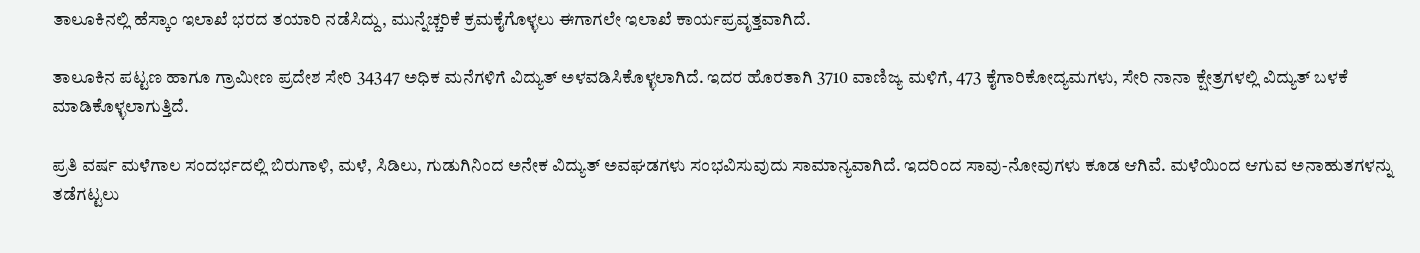ತಾಲೂಕಿನಲ್ಲಿ ಹೆಸ್ಕಾಂ ಇಲಾಖೆ ಭರದ ತಯಾರಿ ನಡೆಸಿದ್ದು, ಮುನ್ನೆಚ್ಚರಿಕೆ ಕ್ರಮಕೈಗೊಳ್ಳಲು ಈಗಾಗಲೇ ಇಲಾಖೆ ಕಾರ್ಯಪ್ರವೃತ್ತವಾಗಿದೆ.

ತಾಲೂಕಿನ ಪಟ್ಟಣ ಹಾಗೂ ಗ್ರಾಮೀಣ ಪ್ರದೇಶ ಸೇರಿ 34347 ಅಧಿಕ ಮನೆಗಳಿಗೆ ವಿದ್ಯುತ್ ಅಳವಡಿಸಿಕೊಳ್ಳಲಾಗಿದೆ. ಇದರ ಹೊರತಾಗಿ 3710 ವಾಣಿಜ್ಯ ಮಳಿಗೆ, 473 ಕೈಗಾರಿಕೋದ್ಯಮಗಳು, ಸೇರಿ ನಾನಾ ಕ್ಷೇತ್ರಗಳಲ್ಲಿ ವಿದ್ಯುತ್ ಬಳಕೆ ಮಾಡಿಕೊಳ್ಳಲಾಗುತ್ತಿದೆ.

ಪ್ರತಿ ವರ್ಷ ಮಳೆಗಾಲ ಸಂದರ್ಭದಲ್ಲಿ ಬಿರುಗಾಳಿ, ಮಳೆ, ಸಿಡಿಲು, ಗುಡುಗಿನಿಂದ ಅನೇಕ ವಿದ್ಯುತ್ ಅವಘಡಗಳು ಸಂಭವಿಸುವುದು ಸಾಮಾನ್ಯವಾಗಿದೆ. ಇದರಿಂದ ಸಾವು-ನೋವುಗಳು ಕೂಡ ಆಗಿವೆ. ಮಳೆಯಿಂದ ಆಗುವ ಅನಾಹುತಗಳನ್ನು ತಡೆಗಟ್ಟಲು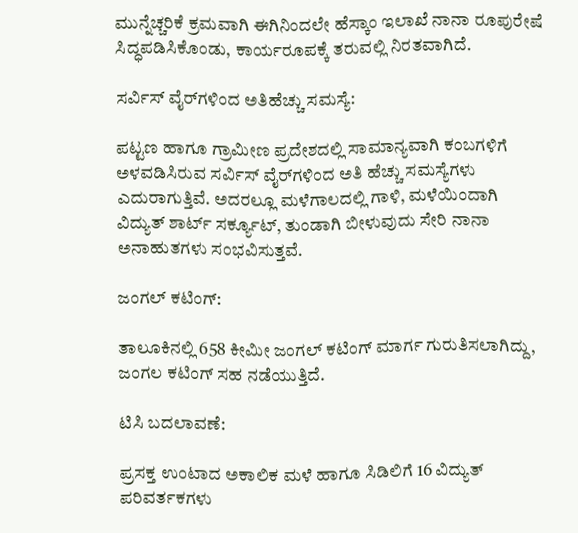ಮುನ್ನೆಚ್ಚರಿಕೆ ಕ್ರಮವಾಗಿ ಈಗಿನಿಂದಲೇ ಹೆಸ್ಕಾಂ ಇಲಾಖೆ ನಾನಾ ರೂಪುರೇಷೆ ಸಿದ್ಧಪಡಿಸಿಕೊಂಡು, ಕಾರ್ಯರೂಪಕ್ಕೆ ತರುವಲ್ಲಿ ನಿರತವಾಗಿದೆ.

ಸರ್ವಿಸ್ ವೈರ್‌ಗಳಿಂದ ಅತಿಹೆಚ್ಚು ಸಮಸ್ಯೆ:

ಪಟ್ಟಣ ಹಾಗೂ ಗ್ರಾಮೀಣ ಪ್ರದೇಶದಲ್ಲಿ ಸಾಮಾನ್ಯವಾಗಿ ಕಂಬಗಳಿಗೆ ಅಳವಡಿಸಿರುವ ಸರ್ವಿಸ್ ವೈರ್‌ಗಳಿಂದ ಅತಿ ಹೆಚ್ಚು ಸಮಸ್ಯೆಗಳು ಎದುರಾಗುತ್ತಿವೆ. ಅದರಲ್ಲೂ ಮಳೆಗಾಲದಲ್ಲಿ ಗಾಳಿ, ಮಳೆಯಿಂದಾಗಿ ವಿದ್ಯುತ್ ಶಾರ್ಟ್ ಸರ್ಕ್ಯೂಟ್, ತುಂಡಾಗಿ ಬೀಳುವುದು ಸೇರಿ ನಾನಾ ಅನಾಹುತಗಳು ಸಂಭವಿಸುತ್ತವೆ.

ಜಂಗಲ್ ಕಟಿಂಗ್:

ತಾಲೂಕಿನಲ್ಲಿ 658 ಕೀಮೀ ಜಂಗಲ್ ಕಟಿಂಗ್ ಮಾರ್ಗ ಗುರುತಿಸಲಾಗಿದ್ದು, ಜಂಗಲ ಕಟಿಂಗ್ ಸಹ ನಡೆಯುತ್ತಿದೆ.

ಟಿಸಿ ಬದಲಾವಣೆ:

ಪ್ರಸಕ್ತ ಉಂಟಾದ ಅಕಾಲಿಕ ಮಳೆ ಹಾಗೂ ಸಿಡಿಲಿಗೆ 16 ವಿದ್ಯುತ್ ಪರಿವರ್ತಕಗಳು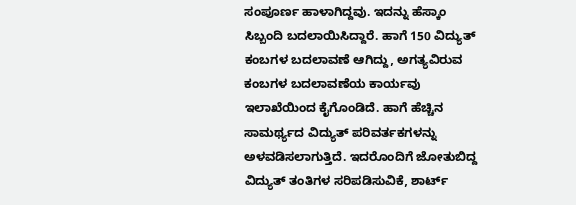ಸಂಪೂರ್ಣ ಹಾಳಾಗಿದ್ದವು. ಇದನ್ನು ಹೆಸ್ಕಾಂ ಸಿಬ್ಬಂದಿ ಬದಲಾಯಿಸಿದ್ದಾರೆ. ಹಾಗೆ 150 ವಿದ್ಯುತ್ ಕಂಬಗಳ ಬದಲಾವಣೆ ಆಗಿದ್ದು, ಅಗತ್ಯವಿರುವ ಕಂಬಗಳ ಬದಲಾವಣೆಯ ಕಾರ್ಯವು ಇಲಾಖೆಯಿಂದ ಕೈಗೊಂಡಿದೆ. ಹಾಗೆ ಹೆಚ್ಚಿನ ಸಾಮರ್ಥ್ಯದ ವಿದ್ಯುತ್ ಪರಿವರ್ತಕಗಳನ್ನು ಅಳವಡಿಸಲಾಗುತ್ತಿದೆ. ಇದರೊಂದಿಗೆ ಜೋತುಬಿದ್ದ ವಿದ್ಯುತ್ ತಂತಿಗಳ ಸರಿಪಡಿಸುವಿಕೆ, ಶಾರ್ಟ್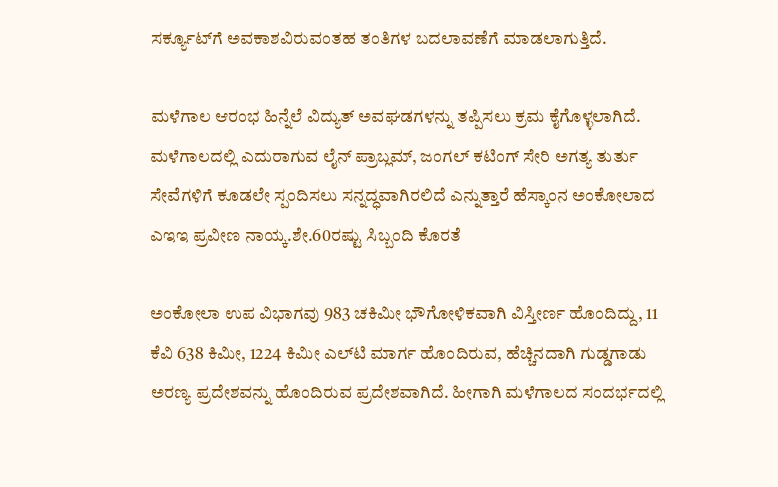ಸರ್ಕ್ಯೂಟ್‌ಗೆ ಅವಕಾಶವಿರುವಂತಹ ತಂತಿಗಳ ಬದಲಾವಣೆಗೆ ಮಾಡಲಾಗುತ್ತಿದೆ.

ಮಳೆಗಾಲ ಆರಂಭ ಹಿನ್ನೆಲೆ ವಿದ್ಯುತ್ ಅವಘಡಗಳನ್ನು ತಪ್ಪಿಸಲು ಕ್ರಮ ಕೈಗೊಳ್ಳಲಾಗಿದೆ. ಮಳೆಗಾಲದಲ್ಲಿ ಎದುರಾಗುವ ಲೈನ್ ಪ್ರಾಬ್ಲಮ್, ಜಂಗಲ್ ಕಟಿಂಗ್ ಸೇರಿ ಅಗತ್ಯ ತುರ್ತು ಸೇವೆಗಳಿಗೆ ಕೂಡಲೇ ಸ್ಪಂದಿಸಲು ಸನ್ನದ್ಧವಾಗಿರಲಿದೆ ಎನ್ನುತ್ತಾರೆ ಹೆಸ್ಕಾಂನ ಅಂಕೋಲಾದ ಎಇಇ ಪ್ರವೀಣ ನಾಯ್ಕ.ಶೇ.60ರಷ್ಟು ಸಿಬ್ಬಂದಿ ಕೊರತೆ

ಅಂಕೋಲಾ ಉಪ ವಿಭಾಗವು 983 ಚಕಿಮೀ ಭೌಗೋಳಿಕವಾಗಿ ವಿಸ್ತೀರ್ಣ ಹೊಂದಿದ್ದು, 11 ಕೆವಿ 638 ಕಿಮೀ, 1224 ಕಿಮೀ ಎಲ್‌ಟಿ ಮಾರ್ಗ ಹೊಂದಿರುವ, ಹೆಚ್ಚಿನದಾಗಿ ಗುಡ್ಡಗಾಡು ಅರಣ್ಯ ಪ್ರದೇಶವನ್ನು ಹೊಂದಿರುವ ಪ್ರದೇಶವಾಗಿದೆ. ಹೀಗಾಗಿ ಮಳೆಗಾಲದ ಸಂದರ್ಭದಲ್ಲಿ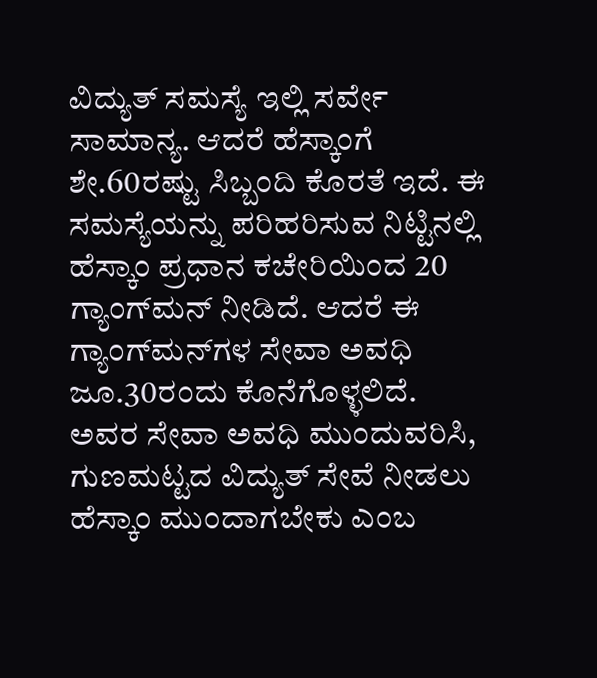ವಿದ್ಯುತ್ ಸಮಸ್ಯೆ ಇಲ್ಲಿ ಸರ್ವೇ ಸಾಮಾನ್ಯ. ಆದರೆ ಹೆಸ್ಕಾಂಗೆ ಶೇ.60ರಷ್ಟು ಸಿಬ್ಬಂದಿ ಕೊರತೆ ಇದೆ. ಈ ಸಮಸ್ಯೆಯನ್ನು ಪರಿಹರಿಸುವ ನಿಟ್ಟಿನಲ್ಲಿ ಹೆಸ್ಕಾಂ ಪ್ರಧಾನ ಕಚೇರಿಯಿಂದ 20 ಗ್ಯಾಂಗ್‌ಮನ್ ನೀಡಿದೆ. ಆದರೆ ಈ ಗ್ಯಾಂಗ್‌ಮನ್‌ಗಳ ಸೇವಾ ಅವಧಿ ಜೂ.30ರಂದು ಕೊನೆಗೊಳ್ಳಲಿದೆ. ಅವರ ಸೇವಾ ಅವಧಿ ಮುಂದುವರಿಸಿ, ಗುಣಮಟ್ಟದ ವಿದ್ಯುತ್ ಸೇವೆ ನೀಡಲು ಹೆಸ್ಕಾಂ ಮುಂದಾಗಬೇಕು ಎಂಬ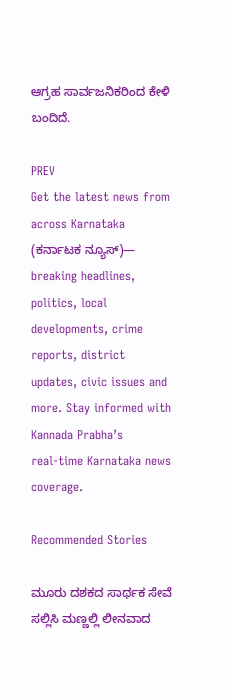ಆಗ್ರಹ ಸಾರ್ವಜನಿಕರಿಂದ ಕೇಳಿ ಬಂದಿದೆ.

PREV
Get the latest news from across Karnataka (ಕರ್ನಾಟಕ ನ್ಯೂಸ್)— breaking headlines, politics, local developments, crime reports, district updates, civic issues and more. Stay informed with Kannada Prabha’s real‑time Karnataka news coverage.

Recommended Stories

ಮೂರು ದಶಕದ ಸಾರ್ಥಕ ಸೇವೆ ಸಲ್ಲಿಸಿ ಮಣ್ಣಲ್ಲಿ ಲೀನವಾದ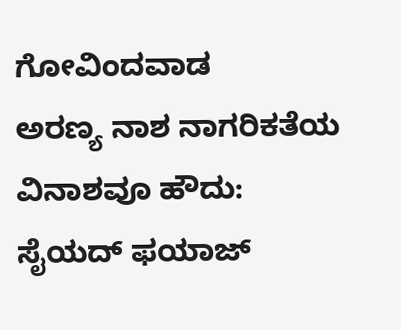ಗೋವಿಂದವಾಡ
ಅರಣ್ಯ ನಾಶ ನಾಗರಿಕತೆಯ ವಿನಾಶವೂ ಹೌದು: ಸೈಯದ್ ಫಯಾಜ್‌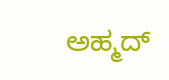ಅಹ್ಮದ್‌